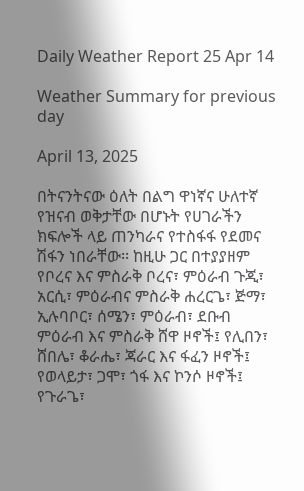Daily Weather Report 25 Apr 14

Weather Summary for previous day

April 13, 2025

በትናንትናው ዕለት በልግ ዋነኛና ሁለተኛ የዝናብ ወቅታቸው በሆኑት የሀገራችን ክፍሎች ላይ ጠንካራና የተስፋፋ የደመና ሽፋን ነበራቸው፡፡ ከዚሁ ጋር በተያያዘም የቦረና እና ምስራቅ ቦረና፣ ምዕራብ ጉጂ፣ አርሲ፣ ምዕራብና ምስራቅ ሐረርጌ፣ ጅማ፣ ኢሉባቦር፣ ሰሜን፣ ምዕራብ፣ ደቡብ ምዕራብ እና ምስራቅ ሸዋ ዞኖች፤ የሊበን፣ ሸበሌ፣ ቆራሔ፣ ጃራር እና ፋፈን ዞኖች፤ የወላይታ፣ ጋሞ፣ ጎፋ እና ኮንሶ ዞኖች፤ የጉራጌ፣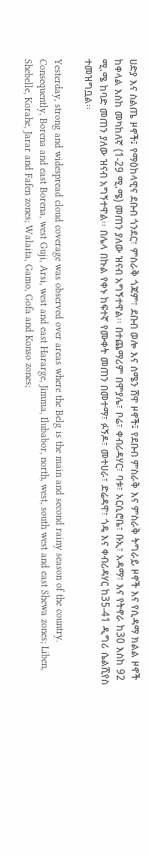ሀድያ እና ስልጤ ዞኖች፤ የማዕከላዊና ደቡብ ጎንደር፣ ምስራቅ ጎጃም፣ ደቡብ ወሎ እና ሰሜን ሸዋ ዞኖች፤ የደቡብ ምስራቅ እና ምስራቅ ትግራይ ዞኖች እና የሲዳማ ክልል ዞኖች ከቀላል እስከ መካከለኛ (1-29 ሚ.ሜ) መጠን ያለው ዝናብ አግኝተዋል፡፡ በተጨማሪም በሞያሌ፣ ቦሬ፣ ቀብሪዳሃር፣ ባቱ፣ አርሲሮቤ፣ ቡኢ፣ አዳማ፣ እና የትኖራ ከ30 እስከ 92 ሚ.ሜ ከባድ መጠን ያለው ዝናብ አግኝተዋል፡፡ በሌላ በኩል የቀኑ ከፍተኛ የሙቀት መጠን በመተማ፣ ፉኝዶ፣ መተሀራ፣ ድሬዳዋ፣ ጎዴ እና ቀብሪዳሃር ከ35-41 ዲግሪ ሴልሺየስ ተመዝግቧል፡፡

Yesterday, strong and widespread cloud coverage was observed over areas where the Belg is the main and second rainy season of the country. Consequently, Borena and east Borena, west Guji, Arsi, west and east Hararge, Jimma, Ilubabor, north, west, south west and east Shewa zones; Liben, Shebelle, Korahe, Jarar and Fafen zones; Walaita, Gamo, Gofa and Konso zones;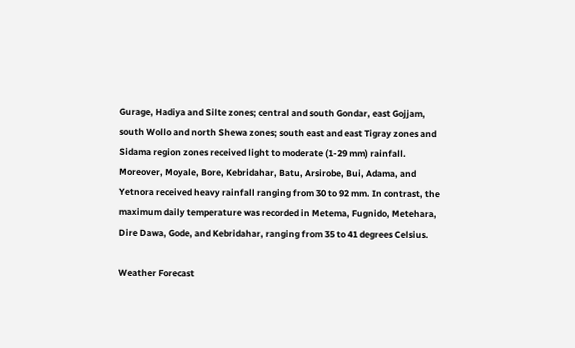Gurage, Hadiya and Silte zones; central and south Gondar, east Gojjam, south Wollo and north Shewa zones; south east and east Tigray zones and Sidama region zones received light to moderate (1-29 mm) rainfall. Moreover, Moyale, Bore, Kebridahar, Batu, Arsirobe, Bui, Adama, and Yetnora received heavy rainfall ranging from 30 to 92 mm. In contrast, the maximum daily temperature was recorded in Metema, Fugnido, Metehara, Dire Dawa, Gode, and Kebridahar, ranging from 35 to 41 degrees Celsius.

Weather Forecast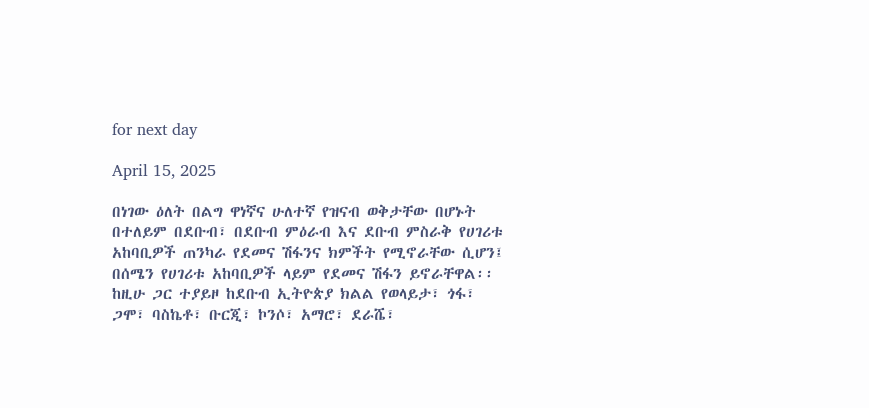for next day

April 15, 2025

በነገው ዕለት በልግ ዋነኛና ሁለተኛ የዝናብ ወቅታቸው በሆኑት በተለይም በደቡብ፣ በደቡብ ምዕራብ እና ደቡብ ምስራቅ የሀገሪቱ አከባቢዎች ጠንካራ የደመና ሽፋንና ክምችት የሚኖራቸው ሲሆን፤ በሰሜን የሀገሪቱ አከባቢዎች ላይም የደመና ሽፋን ይኖራቸዋል፡፡ ከዚሁ ጋር ተያይዞ ከደቡብ ኢትዮጵያ ክልል የወላይታ፣ ጎፋ፣ ጋሞ፣ ባስኬቶ፣ ቡርጂ፣ ኮንሶ፣ አማሮ፣ ደራሼ፣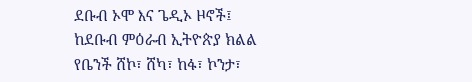ደቡብ ኦሞ እና ጌዲኦ ዞኖች፤ ከደቡብ ምዕራብ ኢትዮጵያ ክልል የቤንች ሸኮ፣ ሸካ፣ ከፋ፣ ኮንታ፣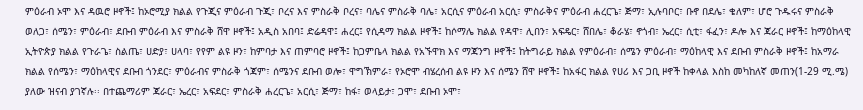ምዕራብ ኦሞ እና ዳዉሮ ዞኖች፤ ከኦሮሚያ ክልል የጉጂና ምዕራብ ጉጂ፣ ቦረና እና ምስራቅ ቦረና፣ ባሌና ምስራቅ ባሌ፣ አርሲና ምዕራብ አርሲ፣ ምስራቅና ምዕራብ ሐረርጌ፣ ጅማ፣ ኢሉባቦር፣ ቡኖ በደሌ፣ ቄለም፣ ሆሮ ጉዱሩና ምስራቅ ወለጋ፣ ሰሜን፣ ምዕራብ፣ ደቡብ ምዕራብ እና ምስራቅ ሸዋ ዞኖች፤ አዲስ አበባ፤ ድሬዳዋ፤ ሐረር፤ የሲዳማ ክልል ዞኖች፤ ከሶማሌ ክልል የዳዋ፣ ሊበን፣ አፍዴር፣ ሸበሌ፣ ቆራሄ፣ ኖጎብ፣ ኤረር፣ ሲቲ፣ ፋፈን፣ ዶሎ እና ጃራር ዞኖች፤ ከማዕከላዊ ኢትዮጵያ ክልል የጉራጌ፣ ስልጤ፣ ሀድያ፣ ሀላባ፣ የየም ልዩ ዞን፣ ከምባታ እና ጠምባሮ ዞኖች፤ ከጋምቤላ ክልል የአኙዋክ እና ማጃንግ ዞኖች፤ ከትግራይ ክልል የምዕራብ፣ ሰሜን ምዕራብ፣ ማዕከላዊ እና ደቡብ ምስራቅ ዞኖች፤ ከአማራ ክልል የሰሜን፣ ማዕከላዊና ደቡብ ጎንደር፣ ምዕራብና ምስራቅ ጎጃም፣ ሰሜንና ደቡብ ወሎ፣ ዋግኽምራ፣ የኦሮሞ ብሄረሰብ ልዩ ዞን እና ሰሜን ሸዋ ዞኖች፤ ከአፋር ክልል የሀሪ እና ጋቢ ዞኖች ከቀላል እስከ መካከለኛ መጠን(1-29 ሚ.ሜ) ያለው ዝናብ ያገኛሉ፡፡ በተጨማሪም ጃራር፣ ኤረር፣ አፍደር፣ ምስራቅ ሐረርጌ፣ አርሲ፣ ጅማ፣ ከፋ፣ ወላይታ፣ ጋሞ፣ ደቡብ ኦሞ፣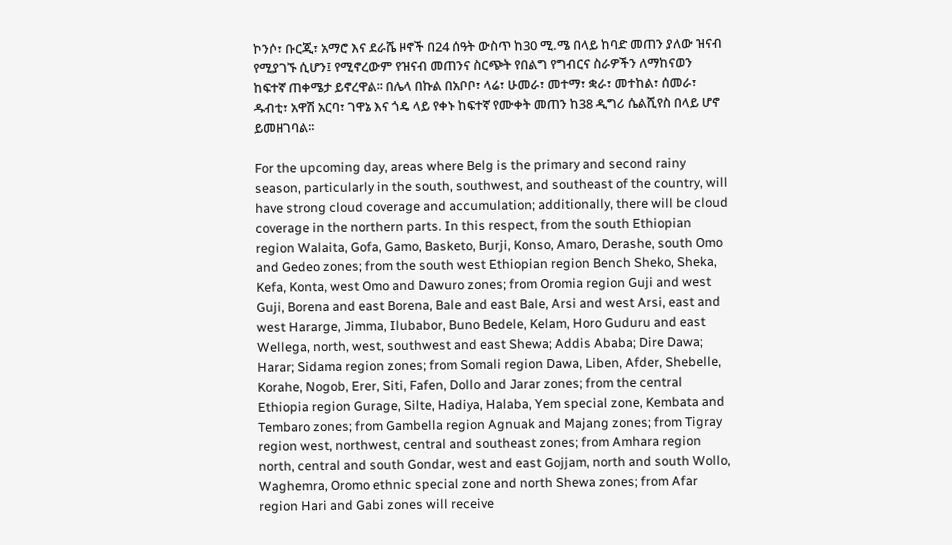ኮንሶ፣ ቡርጂ፣ አማሮ እና ደራሼ ዞኖች በ24 ሰዓት ውስጥ ከ30 ሚ.ሜ በላይ ከባድ መጠን ያለው ዝናብ የሚያገኙ ሲሆን፤ የሚኖረውም የዝናብ መጠንና ስርጭት የበልግ የግብርና ስራዎችን ለማከናወን ከፍተኛ ጠቀሜታ ይኖረዋል፡፡ በሌላ በኩል በአቦቦ፣ ላሬ፣ ሁመራ፣ መተማ፣ ቋራ፣ መተከል፣ ሰመራ፣ ዱብቲ፣ አዋሽ አርባ፣ ገዋኔ እና ጎዴ ላይ የቀኑ ከፍተኛ የሙቀት መጠን ከ38 ዲግሪ ሴልሺየስ በላይ ሆኖ ይመዘገባል፡፡

For the upcoming day, areas where Belg is the primary and second rainy season, particularly in the south, southwest, and southeast of the country, will have strong cloud coverage and accumulation; additionally, there will be cloud coverage in the northern parts. In this respect, from the south Ethiopian region Walaita, Gofa, Gamo, Basketo, Burji, Konso, Amaro, Derashe, south Omo and Gedeo zones; from the south west Ethiopian region Bench Sheko, Sheka, Kefa, Konta, west Omo and Dawuro zones; from Oromia region Guji and west Guji, Borena and east Borena, Bale and east Bale, Arsi and west Arsi, east and west Hararge, Jimma, Ilubabor, Buno Bedele, Kelam, Horo Guduru and east Wellega, north, west, southwest and east Shewa; Addis Ababa; Dire Dawa; Harar; Sidama region zones; from Somali region Dawa, Liben, Afder, Shebelle, Korahe, Nogob, Erer, Siti, Fafen, Dollo and Jarar zones; from the central Ethiopia region Gurage, Silte, Hadiya, Halaba, Yem special zone, Kembata and Tembaro zones; from Gambella region Agnuak and Majang zones; from Tigray region west, northwest, central and southeast zones; from Amhara region north, central and south Gondar, west and east Gojjam, north and south Wollo, Waghemra, Oromo ethnic special zone and north Shewa zones; from Afar region Hari and Gabi zones will receive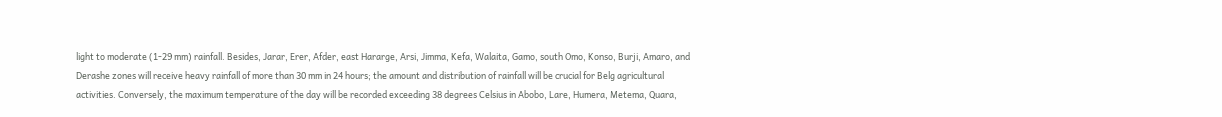light to moderate (1-29 mm) rainfall. Besides, Jarar, Erer, Afder, east Hararge, Arsi, Jimma, Kefa, Walaita, Gamo, south Omo, Konso, Burji, Amaro, and Derashe zones will receive heavy rainfall of more than 30 mm in 24 hours; the amount and distribution of rainfall will be crucial for Belg agricultural activities. Conversely, the maximum temperature of the day will be recorded exceeding 38 degrees Celsius in Abobo, Lare, Humera, Metema, Quara,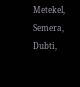Metekel, Semera, Dubti,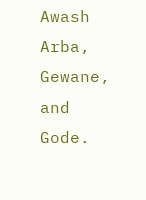Awash Arba, Gewane, and Gode.